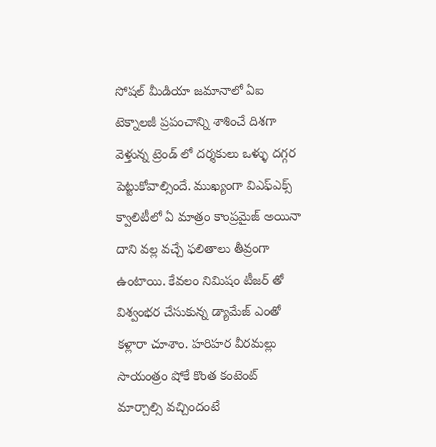సోషల్ మీడియా జమానాలో ఏఐ టెక్నాలజీ ప్రపంచాన్ని శాశించే దిశగా వెళ్తున్న ట్రెండ్ లో దర్శకులు ఒళ్ళు దగ్గర పెట్టుకోవాల్సిందే. ముఖ్యంగా విఎఫ్ఎక్స్ క్వాలిటీలో ఏ మాత్రం కాంప్రమైజ్ అయినా దాని వల్ల వచ్చే ఫలితాలు తీవ్రంగా ఉంటాయి. కేవలం నిమిషం టీజర్ తో విశ్వంభర చేసుకున్న డ్యామేజ్ ఎంతో కళ్లారా చూశాం. హరిహర వీరమల్లు సాయంత్రం షోకే కొంత కంటెంట్ మార్చాల్సి వచ్చిందంటే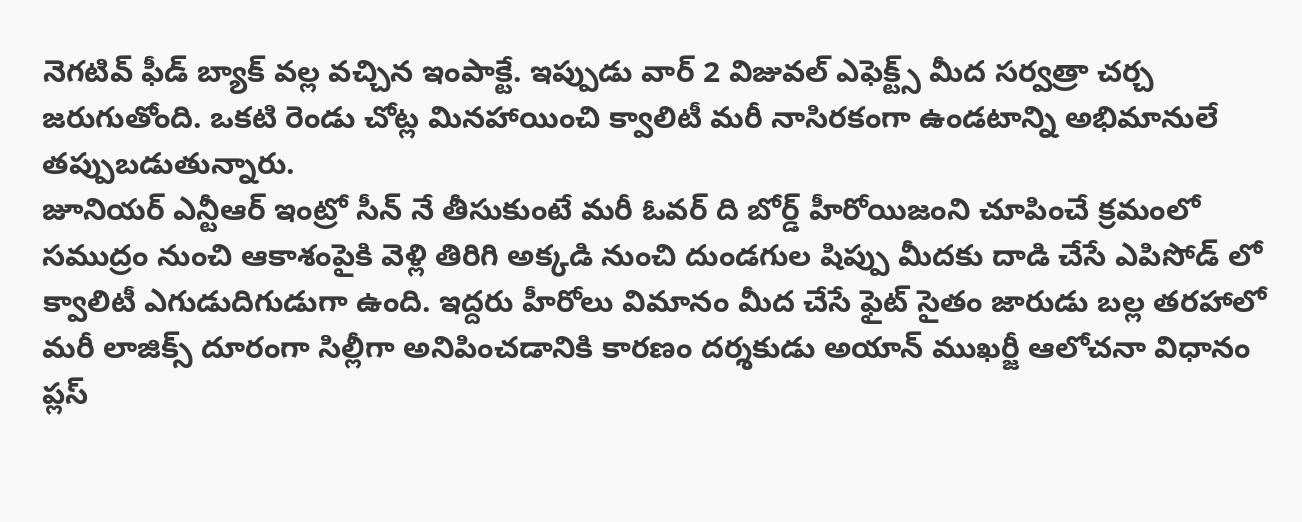నెగటివ్ ఫీడ్ బ్యాక్ వల్ల వచ్చిన ఇంపాక్టే. ఇప్పుడు వార్ 2 విజువల్ ఎఫెక్ట్స్ మీద సర్వత్రా చర్చ జరుగుతోంది. ఒకటి రెండు చోట్ల మినహాయించి క్వాలిటీ మరీ నాసిరకంగా ఉండటాన్ని అభిమానులే తప్పుబడుతున్నారు.
జూనియర్ ఎన్టీఆర్ ఇంట్రో సీన్ నే తీసుకుంటే మరీ ఓవర్ ది బోర్డ్ హీరోయిజంని చూపించే క్రమంలో సముద్రం నుంచి ఆకాశంపైకి వెళ్లి తిరిగి అక్కడి నుంచి దుండగుల షిప్పు మీదకు దాడి చేసే ఎపిసోడ్ లో క్వాలిటీ ఎగుడుదిగుడుగా ఉంది. ఇద్దరు హీరోలు విమానం మీద చేసే ఫైట్ సైతం జారుడు బల్ల తరహాలో మరీ లాజిక్స్ దూరంగా సిల్లీగా అనిపించడానికి కారణం దర్శకుడు అయాన్ ముఖర్జీ ఆలోచనా విధానం ప్లస్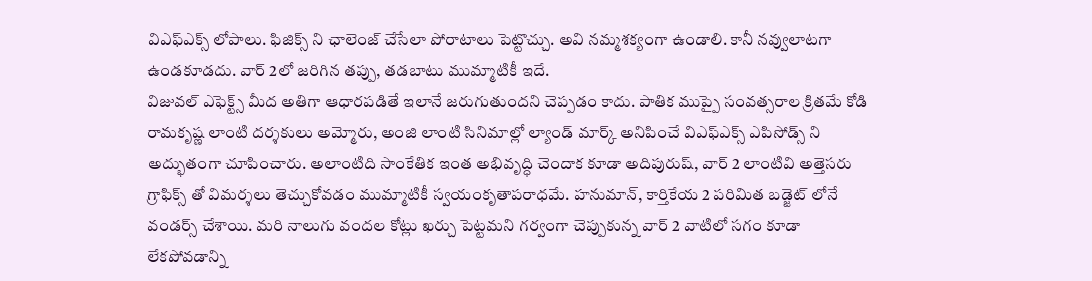విఎఫ్ఎక్స్ లోపాలు. ఫిజిక్స్ ని ఛాలెంజ్ చేసేలా పోరాటాలు పెట్టొచ్చు. అవి నమ్మశక్యంగా ఉండాలి. కానీ నవ్వులాటగా ఉండకూడదు. వార్ 2లో జరిగిన తప్పు, తడబాటు ముమ్మాటికీ ఇదే.
విజువల్ ఎఫెక్ట్స్ మీద అతిగా ఆధారపడితే ఇలానే జరుగుతుందని చెప్పడం కాదు. పాతిక ముప్పై సంవత్సరాల క్రితమే కోడి రామకృష్ణ లాంటి దర్శకులు అమ్మోరు, అంజి లాంటి సినిమాల్లో ల్యాండ్ మార్క్ అనిపించే విఎఫ్ఎక్స్ ఎపిసోడ్స్ ని అద్భుతంగా చూపించారు. అలాంటిది సాంకేతిక ఇంత అభివృద్ధి చెందాక కూడా అదిపురుష్, వార్ 2 లాంటివి అత్తెసరు గ్రాఫిక్స్ తో విమర్శలు తెచ్చుకోవడం ముమ్మాటికీ స్వయంకృతాపరాధమే. హనుమాన్, కార్తికేయ 2 పరిమిత బడ్జెట్ లోనే వండర్స్ చేశాయి. మరి నాలుగు వందల కోట్లు ఖర్చు పెట్టమని గర్వంగా చెప్పుకున్న వార్ 2 వాటిలో సగం కూడా లేకపోవడాన్ని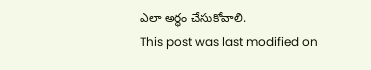ఎలా అర్థం చేసుకోవాలి.
This post was last modified on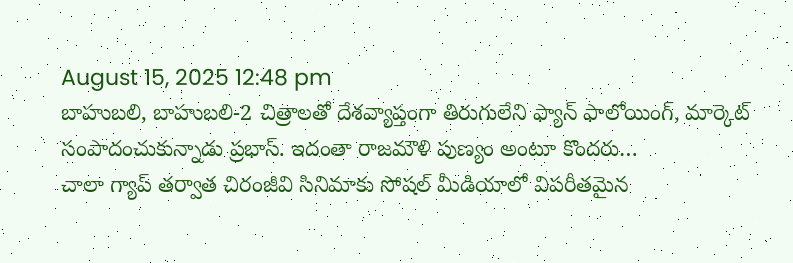August 15, 2025 12:48 pm
బాహుబలి, బాహుబలి-2 చిత్రాలతో దేశవ్యాప్తంగా తిరుగులేని ఫ్యాన్ ఫాలోయింగ్, మార్కెట్ సంపాదంచుకున్నాడు ప్రభాస్. ఇదంతా రాజమౌళి పుణ్యం అంటూ కొందరు…
చాలా గ్యాప్ తర్వాత చిరంజీవి సినిమాకు సోషల్ మీడియాలో విపరీతమైన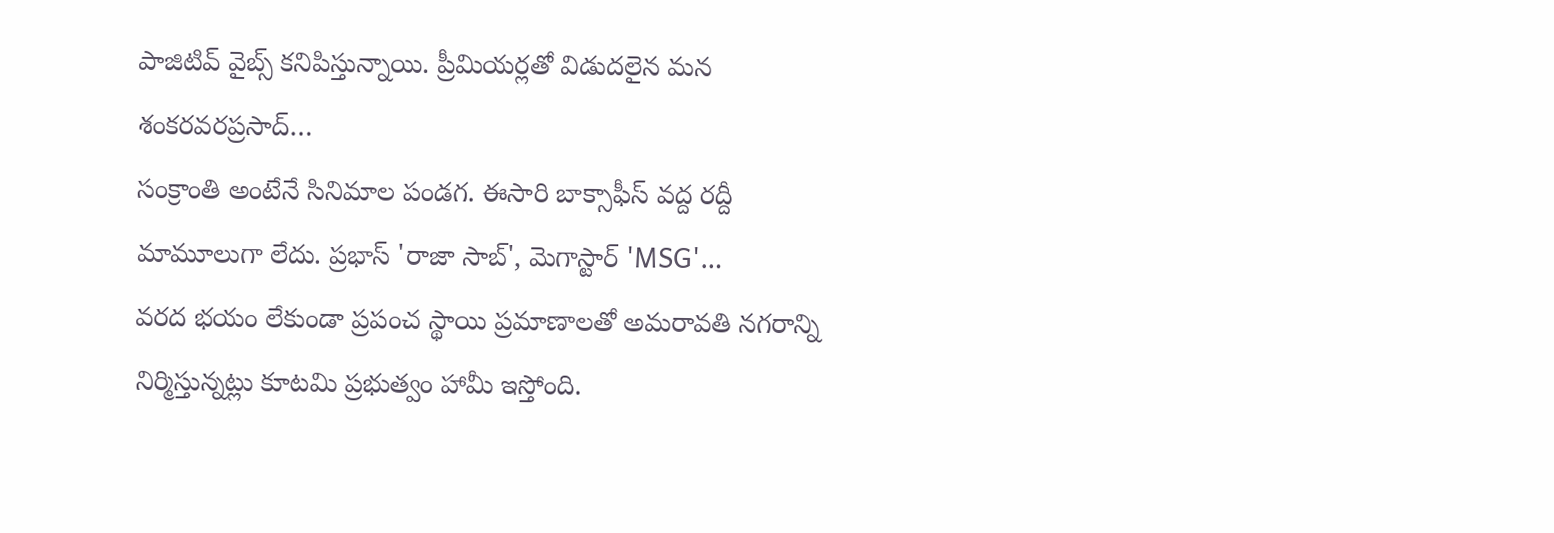పాజిటివ్ వైబ్స్ కనిపిస్తున్నాయి. ప్రీమియర్లతో విడుదలైన మన శంకరవరప్రసాద్…
సంక్రాంతి అంటేనే సినిమాల పండగ. ఈసారి బాక్సాఫీస్ వద్ద రద్దీ మామూలుగా లేదు. ప్రభాస్ 'రాజా సాబ్', మెగాస్టార్ 'MSG'…
వరద భయం లేకుండా ప్రపంచ స్థాయి ప్రమాణాలతో అమరావతి నగరాన్ని నిర్మిస్తున్నట్లు కూటమి ప్రభుత్వం హామీ ఇస్తోంది.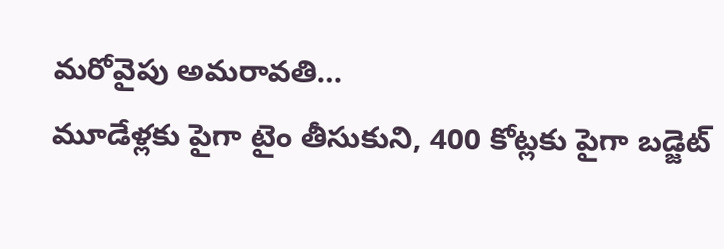మరోవైపు అమరావతి…
మూడేళ్లకు పైగా టైం తీసుకుని, 400 కోట్లకు పైగా బడ్జెట్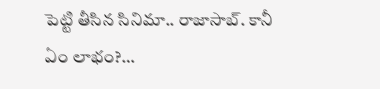పెట్టి తీసిన సినిమా.. రాజాసాబ్. కానీ ఏం లాభం?…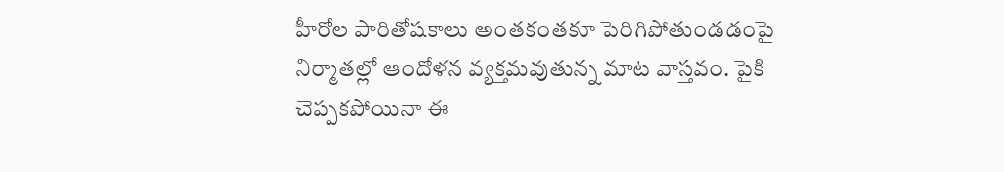హీరోల పారితోషకాలు అంతకంతకూ పెరిగిపోతుండడంపై నిర్మాతల్లో ఆందోళన వ్యక్తమవుతున్న మాట వాస్తవం. పైకి చెప్పకపోయినా ఈ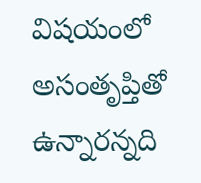విషయంలో అసంతృప్తితో ఉన్నారన్నది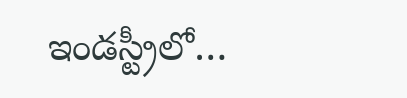ఇండస్ట్రీలో…